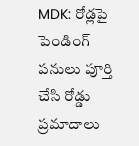MDK: రోడ్లపై పెండింగ్ పనులు పూర్తి చేసి రోడ్డు ప్రమాదాలు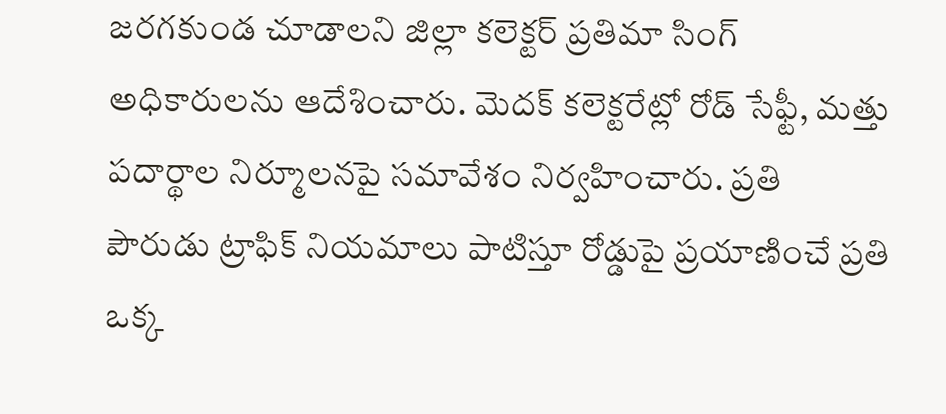జరగకుండ చూడాలని జిల్లా కలెక్టర్ ప్రతిమా సింగ్ అధికారులను ఆదేశించారు. మెదక్ కలెక్టరేట్లో రోడ్ సేఫ్టీ, మత్తు పదార్థాల నిర్మూలనపై సమావేశం నిర్వహించారు. ప్రతి పౌరుడు ట్రాఫిక్ నియమాలు పాటిస్తూ రోడ్డుపై ప్రయాణించే ప్రతి ఒక్క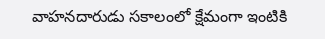వాహనదారుడు సకాలంలో క్షేమంగా ఇంటికి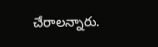చేరాలన్నారు.